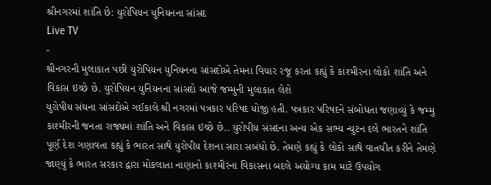શ્રીનગરમાં શાંતિ છે: યુરોપિયન યુનિયનના સાંસદ
Live TV
-
શ્રીનગરની મુલાકાત પછી યુરોપિયન યુનિયનના સાંસદોએ તેમના વિચાર રજૂ કરતા કહ્યું કે કાશ્મીરના લોકો શાંતિ અને વિકાસ ઇચ્છે છે. યુરોપિયન યુનિયનના સાંસદો આજે જમ્મુની મુલાકાત લેશે
યુરોપીય સંઘના સાંસદોએ ગઈકાલે શ્રી નગરમાં પત્રકાર પરિષદ યોજી હતી. પત્રકાર પરિષદને સંબોધતા જણાવ્યું કે જમ્મુ કાશ્મીરની જનતા રાજ્યમાં શાંતિ અને વિકાસ ઇચ્છે છે.. યુરોપીય સંસદના અન્ય એક સભ્ય ન્યુટન દલે ભારતને શાંતિ પૂર્ણ દેશ ગણાવતા કહ્યું કે ભારત સાથે યુરોપીય દેશના સારા સબંધો છે. તેમણે કહ્યું કે લોકો સાથે વાતચીત કરીને તેમણે જાણ્યું કે ભારત સરકાર દ્વારા મોકલાતા નાણાનો કાશ્મીરના વિકાસના બદલે અયોગ્ય કામ માટે ઉપયોગ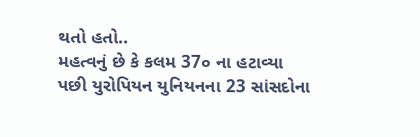થતો હતો..
મહત્વનું છે કે કલમ 37૦ ના હટાવ્યા પછી યુરોપિયન યુનિયનના 23 સાંસદોના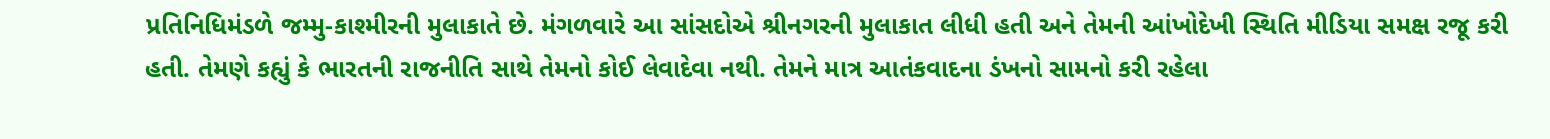પ્રતિનિધિમંડળે જમ્મુ-કાશ્મીરની મુલાકાતે છે. મંગળવારે આ સાંસદોએ શ્રીનગરની મુલાકાત લીધી હતી અને તેમની આંખોદેખી સ્થિતિ મીડિયા સમક્ષ રજૂ કરી હતી. તેમણે કહ્યું કે ભારતની રાજનીતિ સાથે તેમનો કોઈ લેવાદેવા નથી. તેમને માત્ર આતંકવાદના ડંખનો સામનો કરી રહેલા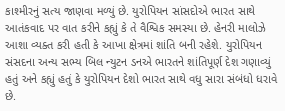કાશ્મીરનું સત્ય જાણવા મળ્યું છે. યુરોપિયન સાંસદોએ ભારત સાથે આતંકવાદ પર વાત કરીને કહ્યું કે તે વૈશ્વિક સમસ્યા છે. હેનરી માલોઝે આશા વ્યક્ત કરી હતી કે આખા ક્ષેત્રમાં શાંતિ બની રહેશે. યુરોપિયન સંસદના અન્ય સભ્ય બિલ ન્યુટન ડનએ ભારતને શાંતિપૂર્ણ દેશ ગણાવ્યું હતું અને કહ્યું હતું કે યુરોપિયન દેશો ભારત સાથે વધુ સારા સંબંધો ધરાવે છે.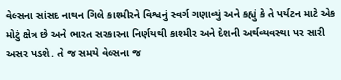વેલ્સના સાંસદ નાથન ગિલે કાશ્મીરને વિશ્વનું સ્વર્ગ ગણાવ્યું અને કહ્યું કે તે પર્યટન માટે એક મોટું ક્ષેત્ર છે અને ભારત સરકારના નિર્ણયથી કાશ્મીર અને દેશની અર્થવ્યવસ્થા પર સારી અસર પડશે. તે જ સમયે વેલ્સના જ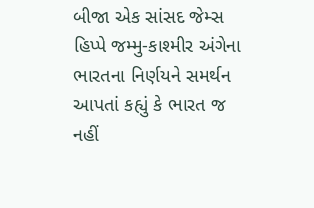બીજા એક સાંસદ જેમ્સ હિપ્પે જમ્મુ-કાશ્મીર અંગેના ભારતના નિર્ણયને સમર્થન આપતાં કહ્યું કે ભારત જ નહીં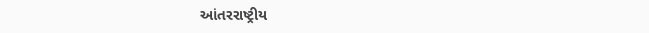આંતરરાષ્ટ્રીય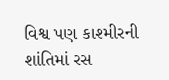વિશ્વ પણ કાશ્મીરની શાંતિમાં રસ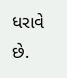ધરાવે છે.